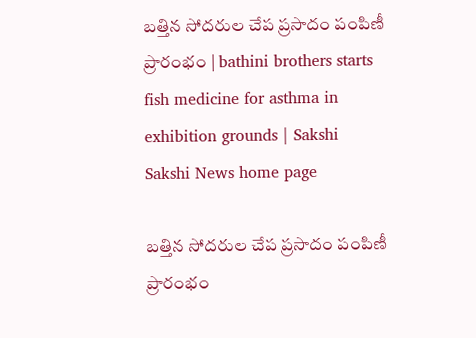బత్తిన సోదరుల చేప ప్రసాదం పంపిణీ ప్రారంభం | bathini brothers starts fish medicine for asthma in exhibition grounds | Sakshi
Sakshi News home page

బత్తిన సోదరుల చేప ప్రసాదం పంపిణీ ప్రారంభం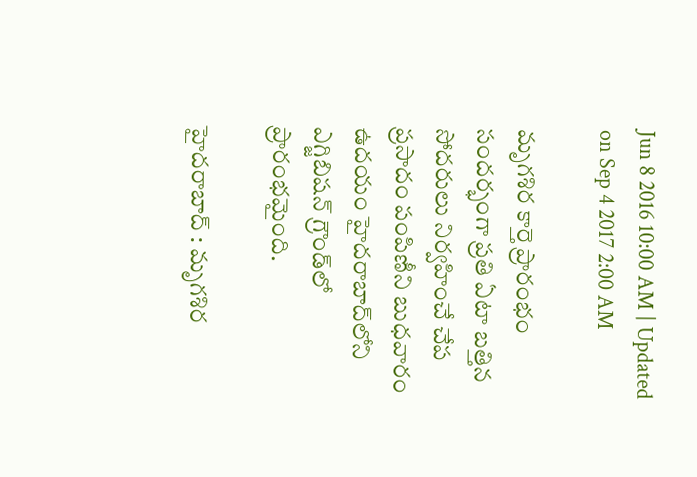Jun 8 2016 10:00 AM | Updated on Sep 4 2017 2:00 AM

మృగశిర కార్తె ప్రారంభం సందర్భంగా ప్రతి ఏటా బత్తిన సోదరులు నిర్వహించే చేప ప్రసాదం పంపిణీని బుధవారం ఉదయం హైదరాబాద్‌లోని ఎగ్జిబిషన్ గ్రౌండ్‌లో ప్రారంభమైంది.

హైదరాబాద్ : మృగశిర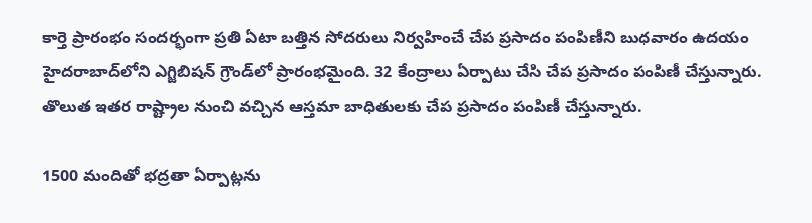కార్తె ప్రారంభం సందర్భంగా ప్రతి ఏటా బత్తిన సోదరులు నిర్వహించే చేప ప్రసాదం పంపిణీని బుధవారం ఉదయం హైదరాబాద్‌లోని ఎగ్జిబిషన్ గ్రౌండ్‌లో ప్రారంభమైంది. 32 కేంద్రాలు ఏర్పాటు చేసి చేప ప్రసాదం పంపిణీ చేస్తున్నారు. తొలుత ఇతర రాష్ట్రాల నుంచి వచ్చిన ఆస్తమా బాధితులకు చేప ప్రసాదం పంపిణీ చేస్తున్నారు.

1500 మందితో భద్రతా ఏర్పాట్లను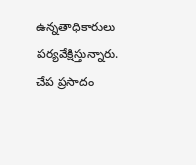ఉన్నతాధికారులు పర్యవేక్షిస్తున్నారు. చేప ప్రసాదం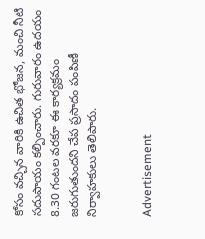కోసం వచ్చిన వారికి ఉచిత భోజన, మంచి నీటి సదుపాయం కల్పించారు. గురువారం ఉదయం 8.30 గంటల వరకూ ఈ కార్యక్రమం జరుగుతుందని చేప ప్రసాదం పంపిణీ నిర్వాహకులు తెలిపారు.


Advertisement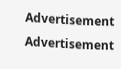Advertisement
Advertisement